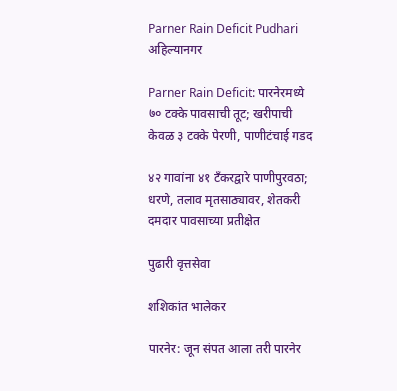Parner Rain Deficit Pudhari
अहिल्यानगर

Parner Rain Deficit: पारनेरमध्ये ७० टक्के पावसाची तूट; खरीपाची केवळ ३ टक्के पेरणी, पाणीटंचाई गडद

४२ गावांना ४१ टँकरद्वारे पाणीपुरवठा; धरणे, तलाव मृतसाठ्यावर, शेतकरी दमदार पावसाच्या प्रतीक्षेत

पुढारी वृत्तसेवा

शशिकांत भालेकर

पारनेर: जून संपत आला तरी पारनेर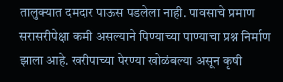तालुक्यात दमदार पाऊस पडलेला नाही. पावसाचे प्रमाण सरासरीपेक्षा कमी असल्याने पिण्याच्या पाण्याचा प्रश्न निर्माण झाला आहे. खरीपाच्या पेरण्या खोळंबल्या असून कृषी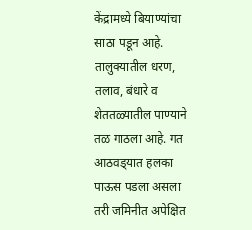केंद्रामध्ये बियाण्यांचा साठा पडून आहे. तालुक्यातील धरण, तलाव, बंधारे व शेततळ्यातील पाण्याने तळ गाठला आहे. गत आठवड्‌यात हलका पाऊस पडला असला तरी जमिनीत अपेक्षित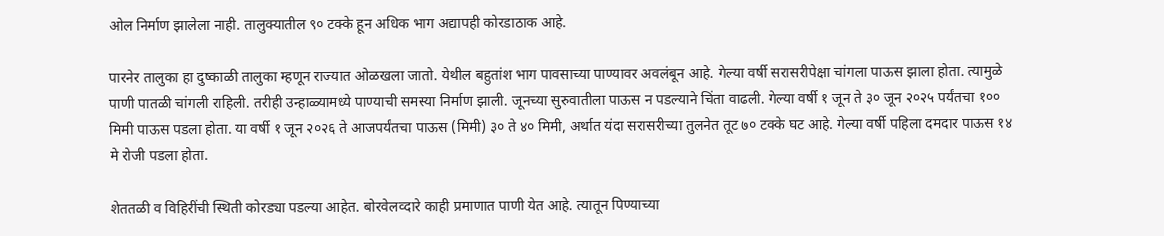ओल निर्माण झालेला नाही. तालुक्यातील ९० टक्के हून अधिक भाग अद्यापही कोरडाठाक आहे.

पारनेर तालुका हा दुष्काळी तालुका म्हणून राज्यात ओळखला जातो. येथील बहुतांश भाग पावसाच्या पाण्यावर अवलंबून आहे. गेल्या वर्षी सरासरीपेक्षा चांगला पाऊस झाला होता. त्यामुळे पाणी पातळी चांगली राहिली. तरीही उन्हाळ्यामध्ये पाण्याची समस्या निर्माण झाली. जूनच्या सुरुवातीला पाऊस न पडल्याने चिंता वाढली. गेल्या वर्षी १ जून ते ३० जून २०२५ पर्यंतचा १०० मिमी पाऊस पडला होता. या वर्षी १ जून २०२६ ते आजपर्यंतचा पाऊस (मिमी) ३० ते ४० मिमी, अर्थात यंदा सरासरीच्या तुलनेत तूट ७० टक्के घट आहे. गेल्या वर्षी पहिला दमदार पाऊस १४ मे रोजी पडला होता.

शेततळी व विहिरींची स्थिती कोरड्या पडल्या आहेत. बोरवेलव्दारे काही प्रमाणात पाणी येत आहे. त्यातून पिण्याच्या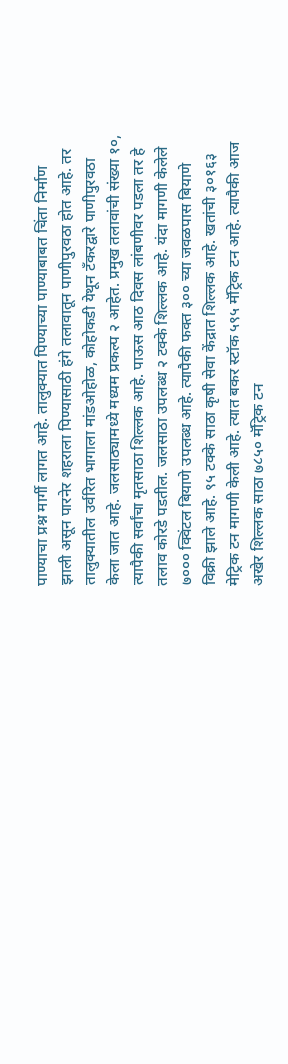पाण्याचा प्रश्न मार्गी लागत आहे. तालुक्यात पिण्याच्या पाण्याबाबत चिंता निर्माण झाली असून पारनेर शहराला पिण्यासाठी हंगे तलावातून पाणीपुरवठा होत आहे. तर तालुक्यातील उर्वरित भागाला मांडओहोळ, कोहोकडी येथून टँकरद्वारे पाणीपुरवठा केला जात आहे. जलसाठ्यामध्ये मध्यम प्रकल्प २ आहेत. प्रमुख तलावांची संख्या १०, त्यापैकी सर्वांचा मृतसाठा शिल्लक आहे. पाऊस आठ दिवस लांबणीवर पडला तर हे तलाव कोरडे पडतील. जलसाठा उपलब्ध २ टक्के शिल्लक आहे. यंदा मागणी केलेले ७००० क्विंटल बियाणे उपलब्ध आहे. त्यापैकी फक्त ३०० च्या जवळपास बियाणे विक्री झाले आहे. ९५ टक्के साठा कृषी सेवा केंद्रात शिल्लक आहे. खतांची ३०१६३ मेट्रिक टन मागणी केली आहे. त्यात बकर स्टॉक ५९५ मॅट्रिक टन आहे. त्यापैकी आज अखेर शिल्लक साठा ७८५० मॅट्रिक टन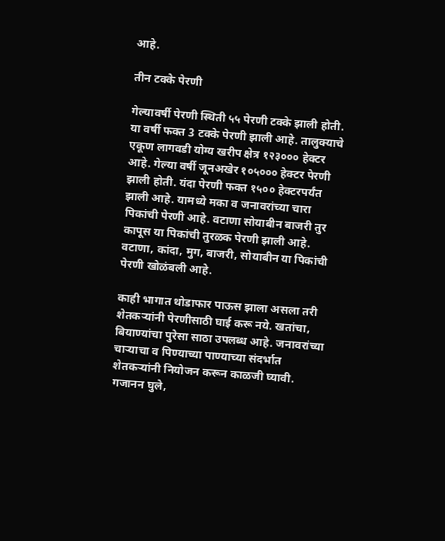आहे.

तीन टक्के पेरणी

गेल्यावर्षी पेरणी स्थिती ५५ पेरणी टक्के झाली होती. या वर्षी फक्त 3 टक्के पेरणी झाली आहे. तालुक्याचे एकूण लागवडी योग्य खरीप क्षेत्र १२३००० हेक्टर आहे. गेल्या वर्षी जूनअखेर १०५००० हेक्टर पेरणी झाली होती. यंदा पेरणी फक्त १५०० हेक्टरपर्यंत झाली आहे. यामध्ये मका व जनावरांच्या चारा पिकांची पेरणी आहे. वटाणा सोयाबीन बाजरी तुर कापूस या पिकांची तुरळक पेरणी झाली आहे. वटाणा, कांदा, मुग, बाजरी, सोयाबीन या पिकांची पेरणी खोळंबली आहे.

काही भागात थोडाफार पाऊस झाला असला तरी शेतकऱ्यांनी पेरणीसाठी घाई करू नये. खतांचा, बियाण्यांचा पुरेसा साठा उपलब्ध आहे. जनावरांच्या चाऱ्याचा व पिण्याच्या पाण्याच्या संदर्भात शेतकऱ्यांनी नियोजन करून काळजी घ्यावी.
गजानन घुले,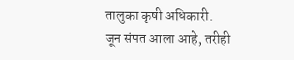तालुका कृषी अधिकारी.
जून संपत आला आहे, तरीही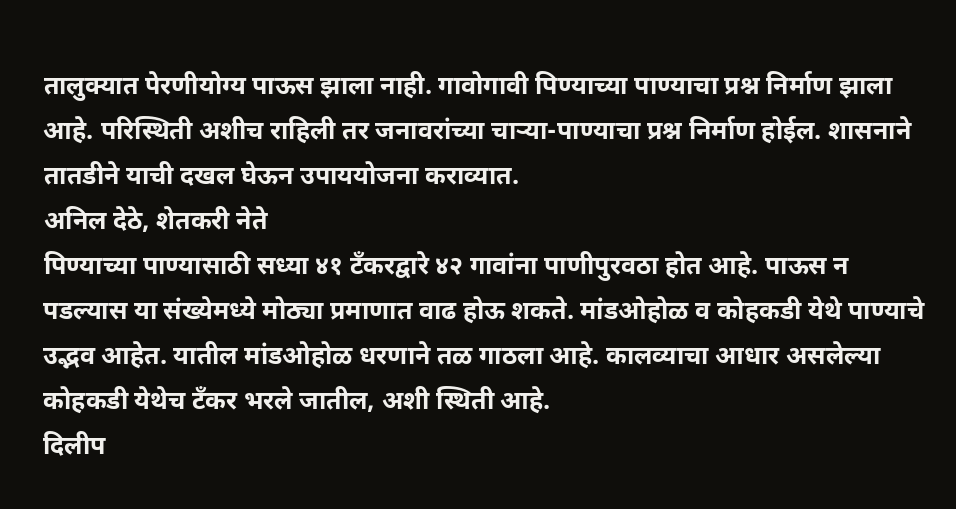तालुक्यात पेरणीयोग्य पाऊस झाला नाही. गावोगावी पिण्याच्या पाण्याचा प्रश्न निर्माण झाला आहे. परिस्थिती अशीच राहिली तर जनावरांच्या चाऱ्या-पाण्याचा प्रश्न निर्माण होईल. शासनाने तातडीने याची दखल घेऊन उपाययोजना कराव्यात.
अनिल देठे, शेतकरी नेते
पिण्याच्या पाण्यासाठी सध्या ४१ टँकरद्वारे ४२ गावांना पाणीपुरवठा होत आहे. पाऊस न पडल्यास या संख्येमध्ये मोठ्या प्रमाणात वाढ होऊ शकते. मांडओहोळ व कोहकडी येथे पाण्याचे उद्भव आहेत. यातील मांडओहोळ धरणाने तळ गाठला आहे. कालव्याचा आधार असलेल्या कोहकडी येथेच टँकर भरले जातील, अशी स्थिती आहे.
दिलीप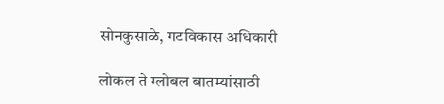सोनकुसाळे, गटविकास अधिकारी

लोकल ते ग्लोबल बातम्यांसाठी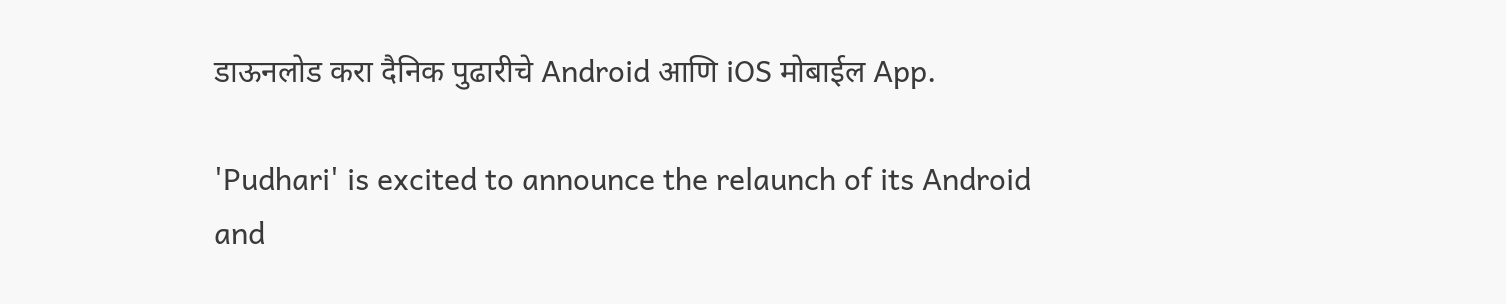डाऊनलोड करा दैनिक पुढारीचे Android आणि iOS मोबाईल App.

'Pudhari' is excited to announce the relaunch of its Android and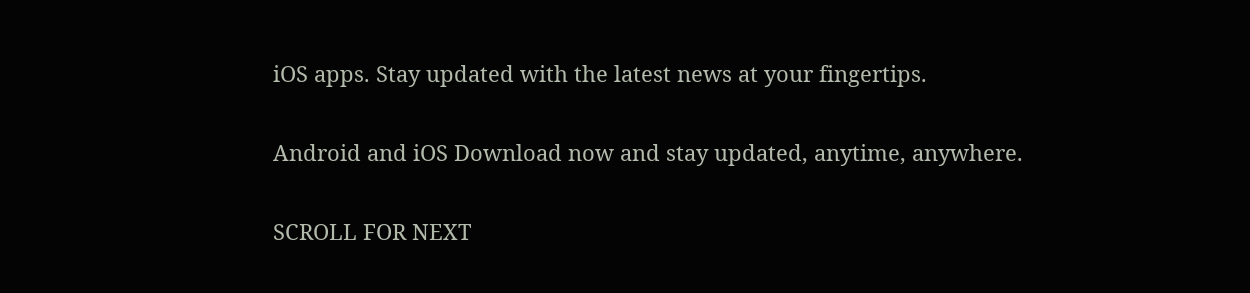iOS apps. Stay updated with the latest news at your fingertips.

Android and iOS Download now and stay updated, anytime, anywhere.

SCROLL FOR NEXT